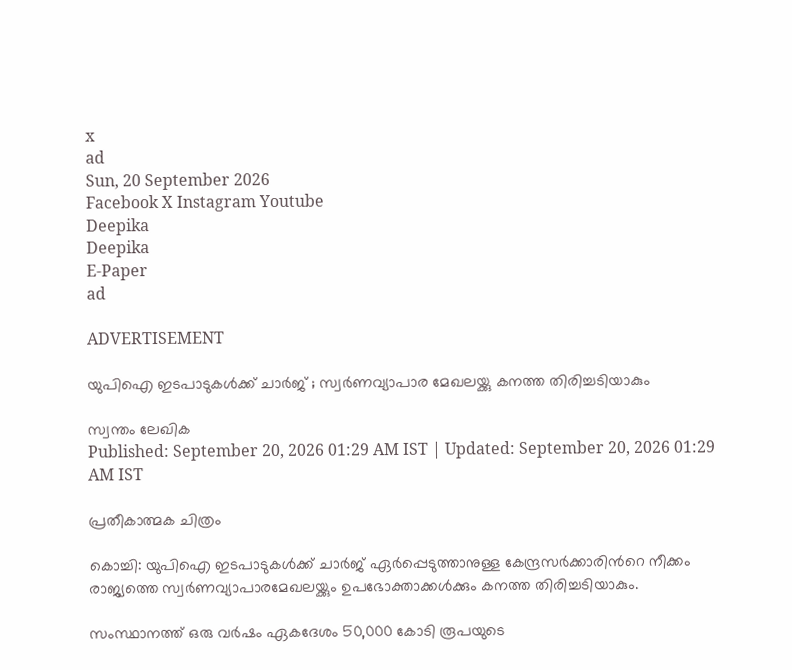x
ad
Sun, 20 September 2026
Facebook X Instagram Youtube
Deepika
Deepika
E-Paper
ad

ADVERTISEMENT

യുപിഐ ഇടപാടുകള്‍ക്ക് ചാര്‍ജ് ; സ്വര്‍ണവ്യാപാര മേഖലയ്ക്കു കനത്ത തിരിച്ചടിയാകും

സ്വന്തം ലേഖിക
Published: September 20, 2026 01:29 AM IST | Updated: September 20, 2026 01:29 AM IST

പ്രതീകാത്മക ചിത്രം

കൊച്ചി: യുപിഐ ഇടപാടുകള്‍ക്ക് ചാര്‍ജ് ഏര്‍പ്പെടുത്താനുള്ള കേന്ദ്രസര്‍ക്കാരിന്‍റെ നീക്കം രാജ്യത്തെ സ്വര്‍ണവ്യാപാരമേഖലയ്ക്കും ഉപഭോക്താക്കള്‍ക്കും കനത്ത തിരിച്ചടിയാകും.

സംസ്ഥാനത്ത് ഒരു വര്‍ഷം ഏകദേശം 50,000 കോടി രൂപയുടെ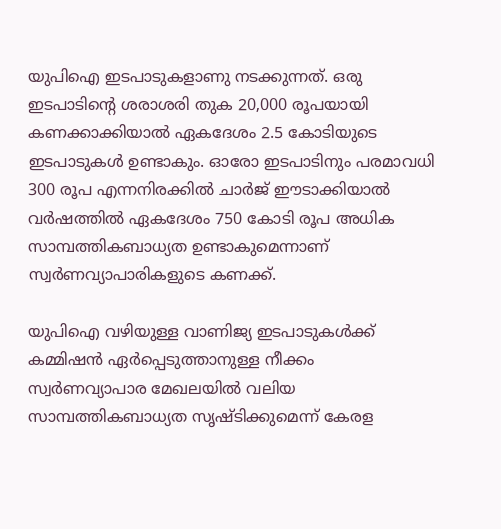യുപിഐ ഇടപാടുകളാണു നടക്കുന്നത്. ഒരു ഇടപാടിന്‍റെ ശരാശരി തുക 20,000 രൂപയായി കണക്കാക്കിയാല്‍ ഏകദേശം 2.5 കോടിയുടെ ഇടപാടുകള്‍ ഉണ്ടാകും. ഓരോ ഇടപാടിനും പരമാവധി 300 രൂപ എന്നനിരക്കില്‍ ചാര്‍ജ് ഈടാക്കിയാല്‍ വര്‍ഷത്തില്‍ ഏകദേശം 750 കോടി രൂപ അധിക സാമ്പത്തികബാധ്യത ഉണ്ടാകുമെന്നാണ് സ്വര്‍ണവ്യാപാരികളുടെ കണക്ക്.

യുപിഐ വഴിയുള്ള വാണിജ്യ ഇടപാടുകള്‍ക്ക് കമ്മിഷന്‍ ഏര്‍പ്പെടുത്താനുള്ള നീക്കം സ്വര്‍ണവ്യാപാര മേഖലയില്‍ വലിയ സാമ്പത്തികബാധ്യത സൃഷ്‌ടിക്കുമെന്ന് കേരള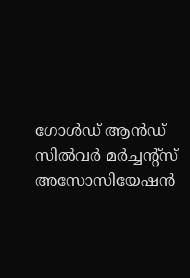ഗോള്‍ഡ് ആന്‍ഡ് സില്‍വര്‍ മര്‍ച്ചന്‍റ്സ് അസോസിയേഷന്‍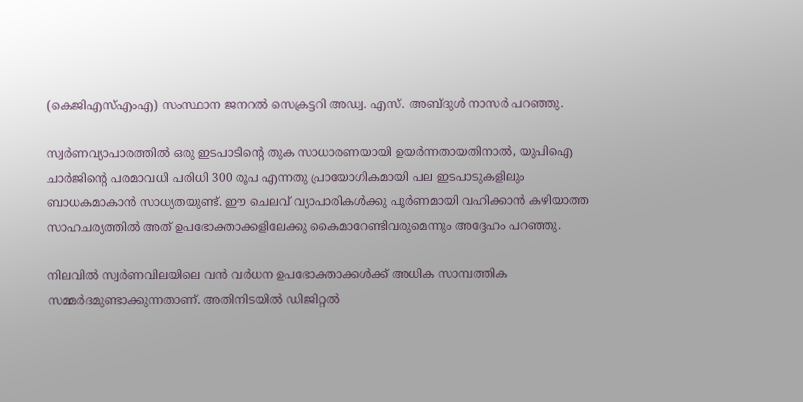(കെജിഎസ്എംഎ) സംസ്ഥാന ജനറല്‍ സെക്രട്ടറി അഡ്വ. എസ്. അബ്‌ദുള്‍ നാസര്‍ പറഞ്ഞു.

സ്വര്‍ണവ്യാപാരത്തില്‍ ഒരു ഇടപാടിന്‍റെ തുക സാധാരണയായി ഉയര്‍ന്നതായതിനാല്‍, യുപിഐ ചാര്‍ജിന്‍റെ പരമാവധി പരിധി 300 രൂപ എന്നതു പ്രായോഗികമായി പല ഇടപാടുകളിലും ബാധകമാകാന്‍ സാധ്യതയുണ്ട്. ഈ ചെലവ് വ്യാപാരികള്‍ക്കു പൂര്‍ണമായി വഹിക്കാന്‍ കഴിയാത്ത സാഹചര്യത്തില്‍ അത് ഉപഭോക്താക്കളിലേക്കു കൈമാറേണ്ടിവരുമെന്നും അദ്ദേഹം പറഞ്ഞു.

നിലവില്‍ സ്വര്‍ണവിലയിലെ വന്‍ വര്‍ധന ഉപഭോക്താക്കള്‍ക്ക് അധിക സാമ്പത്തിക സമ്മര്‍ദമുണ്ടാക്കുന്നതാണ്. അതിനിടയില്‍ ഡിജിറ്റല്‍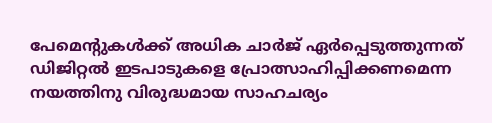പേമെന്‍റുകള്‍ക്ക് അധിക ചാര്‍ജ് ഏര്‍പ്പെടുത്തുന്നത് ഡിജിറ്റല്‍ ഇടപാടുകളെ പ്രോത്സാഹിപ്പിക്കണമെന്ന നയത്തിനു വിരുദ്ധമായ സാഹചര്യം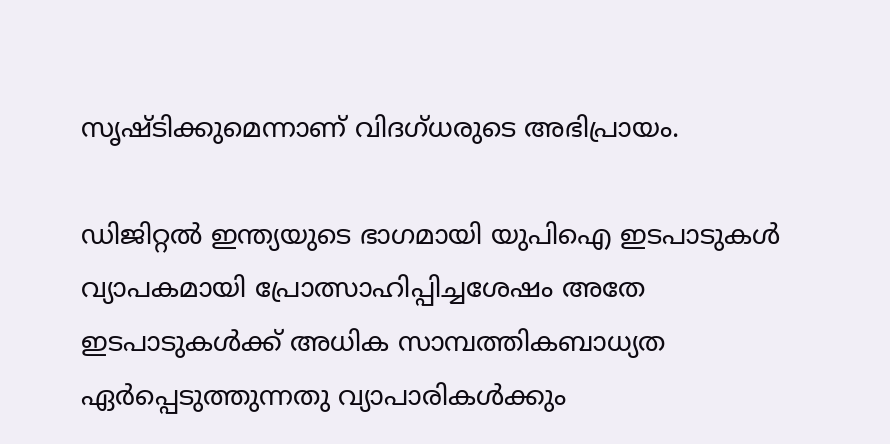സൃഷ്‌ടിക്കുമെന്നാണ് വിദഗ്ധരുടെ അഭിപ്രായം.

ഡിജിറ്റല്‍ ഇന്ത്യയുടെ ഭാഗമായി യുപിഐ ഇടപാടുകള്‍ വ്യാപകമായി പ്രോത്സാഹിപ്പിച്ചശേഷം അതേ ഇടപാടുകള്‍ക്ക് അധിക സാമ്പത്തികബാധ്യത ഏര്‍പ്പെടുത്തുന്നതു വ്യാപാരികള്‍ക്കും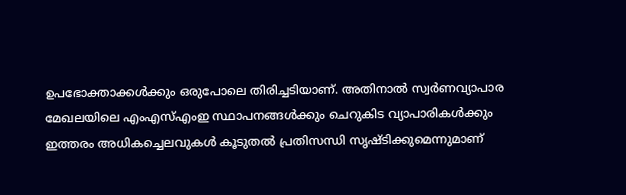ഉപഭോക്താക്കള്‍ക്കും ഒരുപോലെ തിരിച്ചടിയാണ്. അതിനാല്‍ സ്വര്‍ണവ്യാപാര മേഖലയിലെ എംഎസ്എംഇ സ്ഥാപനങ്ങള്‍ക്കും ചെറുകിട വ്യാപാരികള്‍ക്കും ഇത്തരം അധികച്ചെലവുകള്‍ കൂടുതല്‍ പ്രതിസന്ധി സൃഷ്‌ടിക്കുമെന്നുമാണ്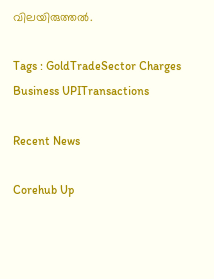വിലയിരുത്തല്‍.

Tags : GoldTradeSector Charges Business UPITransactions

Recent News

Corehub Up